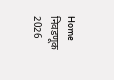Home निवडणूक 2026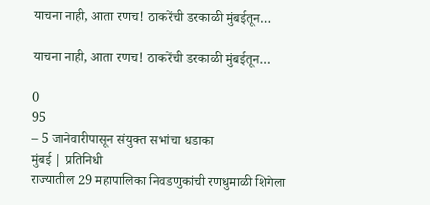याचना नाही, आता रणच! ठाकरेंची डरकाळी मुंबईतून…

याचना नाही, आता रणच! ठाकरेंची डरकाळी मुंबईतून…

0
95
– 5 जानेवारीपासून संयुक्त सभांचा धडाका
मुंबई | प्रतिनिधी
राज्यातील 29 महापालिका निवडणुकांची रणधुमाळी शिगेला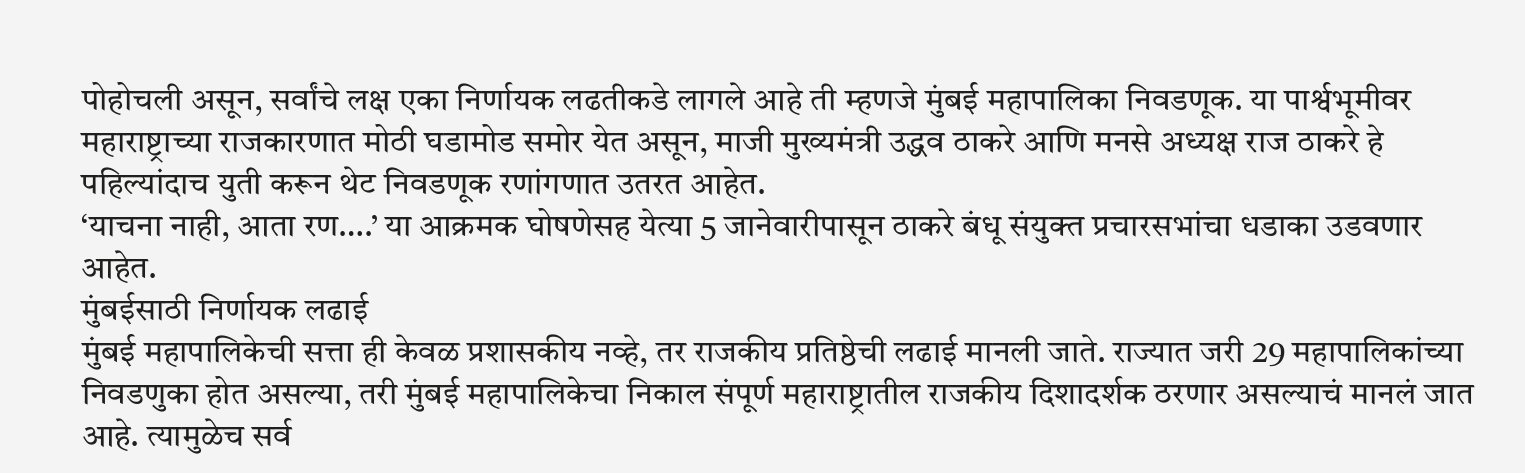पोहोचली असून, सर्वांचे लक्ष एका निर्णायक लढतीकडे लागले आहे ती म्हणजे मुंबई महापालिका निवडणूक. या पार्श्वभूमीवर महाराष्ट्राच्या राजकारणात मोठी घडामोड समोर येत असून, माजी मुख्यमंत्री उद्धव ठाकरे आणि मनसे अध्यक्ष राज ठाकरे हे पहिल्यांदाच युती करून थेट निवडणूक रणांगणात उतरत आहेत.
‘याचना नाही, आता रण….’ या आक्रमक घोषणेसह येत्या 5 जानेवारीपासून ठाकरे बंधू संयुक्त प्रचारसभांचा धडाका उडवणार आहेत.
मुंबईसाठी निर्णायक लढाई
मुंबई महापालिकेची सत्ता ही केवळ प्रशासकीय नव्हे, तर राजकीय प्रतिष्ठेची लढाई मानली जाते. राज्यात जरी 29 महापालिकांच्या निवडणुका होत असल्या, तरी मुंबई महापालिकेचा निकाल संपूर्ण महाराष्ट्रातील राजकीय दिशादर्शक ठरणार असल्याचं मानलं जात आहे. त्यामुळेच सर्व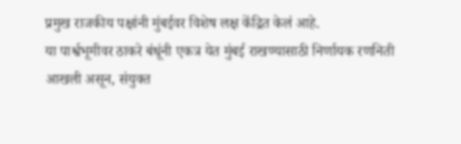प्रमुख राजकीय पक्षांनी मुंबईवर विशेष लक्ष केंद्रित केलं आहे.
या पार्श्वभूमीवर ठाकरे बंधूंनी एकत्र येत मुंबई राखण्यासाठी निर्णायक रणनिती आखली असून, संयुक्त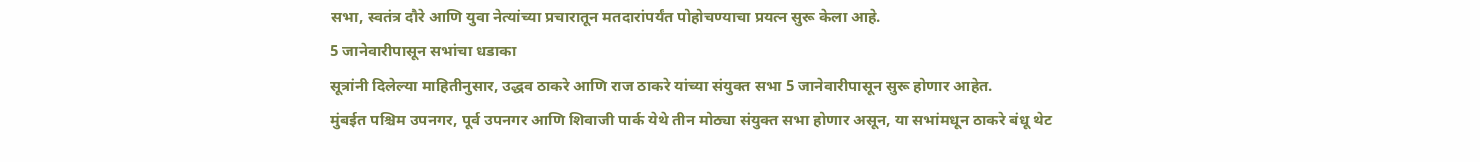सभा, स्वतंत्र दौरे आणि युवा नेत्यांच्या प्रचारातून मतदारांपर्यंत पोहोचण्याचा प्रयत्न सुरू केला आहे.
5 जानेवारीपासून सभांचा धडाका
सूत्रांनी दिलेल्या माहितीनुसार, उद्धव ठाकरे आणि राज ठाकरे यांच्या संयुक्त सभा 5 जानेवारीपासून सुरू होणार आहेत.
मुंबईत पश्चिम उपनगर, पूर्व उपनगर आणि शिवाजी पार्क येथे तीन मोठ्या संयुक्त सभा होणार असून, या सभांमधून ठाकरे बंधू थेट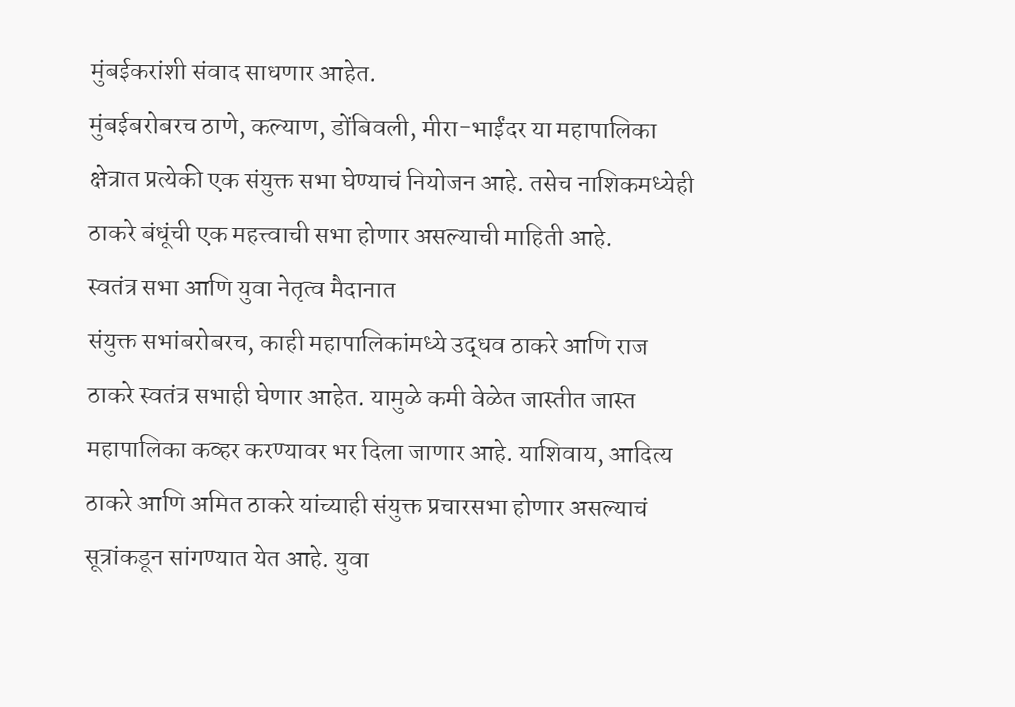मुंबईकरांशी संवाद साधणार आहेत.
मुंबईबरोबरच ठाणे, कल्याण, डोंबिवली, मीरा-भाईंदर या महापालिका क्षेत्रात प्रत्येकी एक संयुक्त सभा घेण्याचं नियोजन आहे. तसेच नाशिकमध्येही ठाकरे बंधूंची एक महत्त्वाची सभा होणार असल्याची माहिती आहे.
स्वतंत्र सभा आणि युवा नेतृत्व मैदानात
संयुक्त सभांबरोबरच, काही महापालिकांमध्ये उद्धव ठाकरे आणि राज ठाकरे स्वतंत्र सभाही घेणार आहेत. यामुळे कमी वेळेत जास्तीत जास्त महापालिका कव्हर करण्यावर भर दिला जाणार आहे. याशिवाय, आदित्य ठाकरे आणि अमित ठाकरे यांच्याही संयुक्त प्रचारसभा होणार असल्याचं सूत्रांकडून सांगण्यात येत आहे. युवा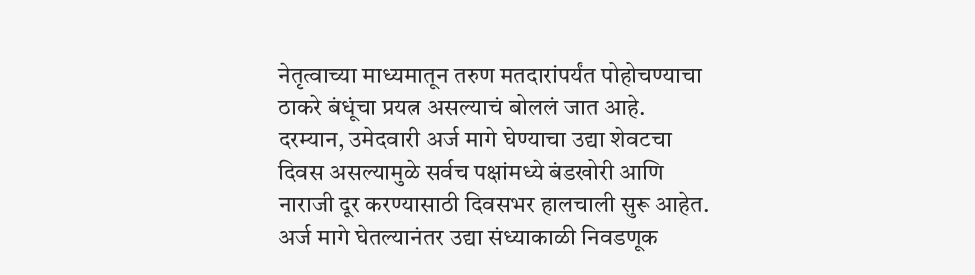नेतृत्वाच्या माध्यमातून तरुण मतदारांपर्यंत पोहोचण्याचा ठाकरे बंधूंचा प्रयत्न असल्याचं बोललं जात आहे.
दरम्यान, उमेदवारी अर्ज मागे घेण्याचा उद्या शेवटचा दिवस असल्यामुळे सर्वच पक्षांमध्ये बंडखोरी आणि नाराजी दूर करण्यासाठी दिवसभर हालचाली सुरू आहेत. अर्ज मागे घेतल्यानंतर उद्या संध्याकाळी निवडणूक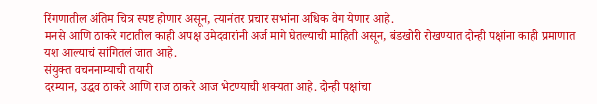रिंगणातील अंतिम चित्र स्पष्ट होणार असून, त्यानंतर प्रचार सभांना अधिक वेग येणार आहे.
मनसे आणि ठाकरे गटातील काही अपक्ष उमेदवारांनी अर्ज मागे घेतल्याची माहिती असून, बंडखोरी रोखण्यात दोन्ही पक्षांना काही प्रमाणात यश आल्याचं सांगितलं जात आहे.
संयुक्त वचननाम्याची तयारी
दरम्यान, उद्धव ठाकरे आणि राज ठाकरे आज भेटण्याची शक्यता आहे. दोन्ही पक्षांचा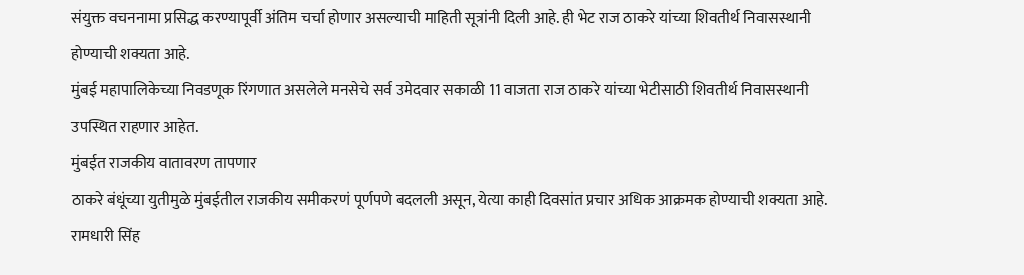संयुक्त वचननामा प्रसिद्ध करण्यापूर्वी अंतिम चर्चा होणार असल्याची माहिती सूत्रांनी दिली आहे. ही भेट राज ठाकरे यांच्या शिवतीर्थ निवासस्थानी होण्याची शक्यता आहे.
मुंबई महापालिकेच्या निवडणूक रिंगणात असलेले मनसेचे सर्व उमेदवार सकाळी 11 वाजता राज ठाकरे यांच्या भेटीसाठी शिवतीर्थ निवासस्थानी उपस्थित राहणार आहेत.
मुंबईत राजकीय वातावरण तापणार
ठाकरे बंधूंच्या युतीमुळे मुंबईतील राजकीय समीकरणं पूर्णपणे बदलली असून, येत्या काही दिवसांत प्रचार अधिक आक्रमक होण्याची शक्यता आहे.
रामधारी सिंह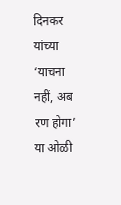दिनकर यांच्या ‘याचना नहीं, अब रण होगा’ या ओळी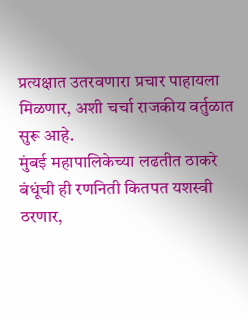प्रत्यक्षात उतरवणारा प्रचार पाहायला मिळणार, अशी चर्चा राजकीय वर्तुळात सुरू आहे.
मुंबई महापालिकेच्या लढतीत ठाकरे बंधूंची ही रणनिती कितपत यशस्वी ठरणार,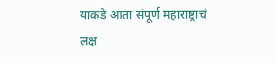याकडे आता संपूर्ण महाराष्ट्राचं लक्ष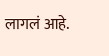लागलं आहे.